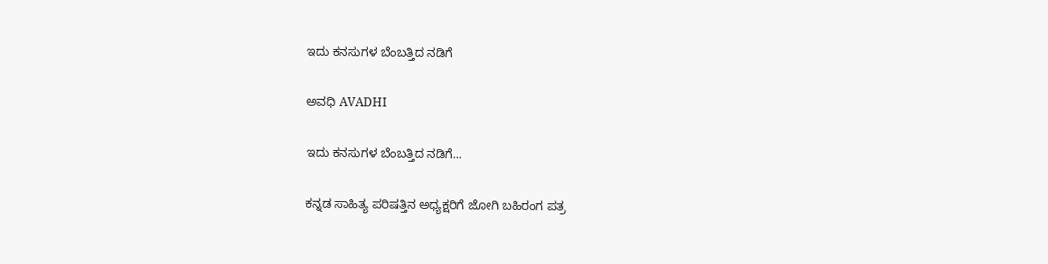ಇದು ಕನಸುಗಳ ಬೆಂಬತ್ತಿದ ನಡಿಗೆ‍

ಅವಧಿ AVADHI

ಇದು ಕನಸುಗಳ ಬೆಂಬತ್ತಿದ ನಡಿಗೆ...

ಕನ್ನಡ ಸಾಹಿತ್ಯ ಪರಿಷತ್ತಿನ ಅಧ್ಯಕ್ಷರಿಗೆ ಜೋಗಿ ಬಹಿರಂಗ ಪತ್ರ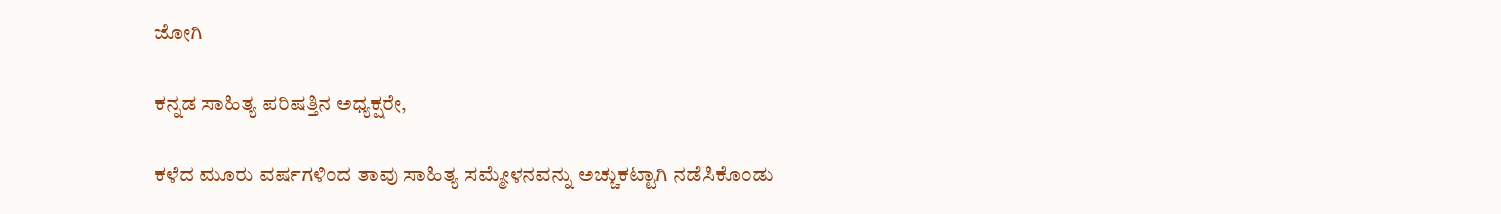ಜೋಗಿ

ಕನ್ನಡ ಸಾಹಿತ್ಯ ಪರಿಷತ್ತಿನ ಅಧ್ಯಕ್ಷರೇ,

ಕಳೆದ ಮೂರು ವರ್ಷಗಳಿಂದ ತಾವು ಸಾಹಿತ್ಯ ಸಮ್ಮೇಳನವನ್ನು ಅಚ್ಚುಕಟ್ಟಾಗಿ ನಡೆಸಿಕೊಂಡು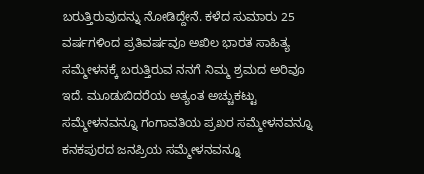ಬರುತ್ತಿರುವುದನ್ನು ನೋಡಿದ್ದೇನೆ. ಕಳೆದ ಸುಮಾರು 25 ವರ್ಷಗಳಿಂದ ಪ್ರತಿವರ್ಷವೂ ಅಖಿಲ ಭಾರತ ಸಾಹಿತ್ಯ ಸಮ್ಮೇಳನಕ್ಕೆ ಬರುತ್ತಿರುವ ನನಗೆ ನಿಮ್ಮ ಶ್ರಮದ ಅರಿವೂ ಇದೆ. ಮೂಡುಬಿದರೆಯ ಅತ್ಯಂತ ಅಚ್ಚುಕಟ್ಟು ಸಮ್ಮೇಳನವನ್ನೂ ಗಂಗಾವತಿಯ ಪ್ರಖರ ಸಮ್ಮೇಳನವನ್ನೂ ಕನಕಪುರದ ಜನಪ್ರಿಯ ಸಮ್ಮೇಳನವನ್ನೂ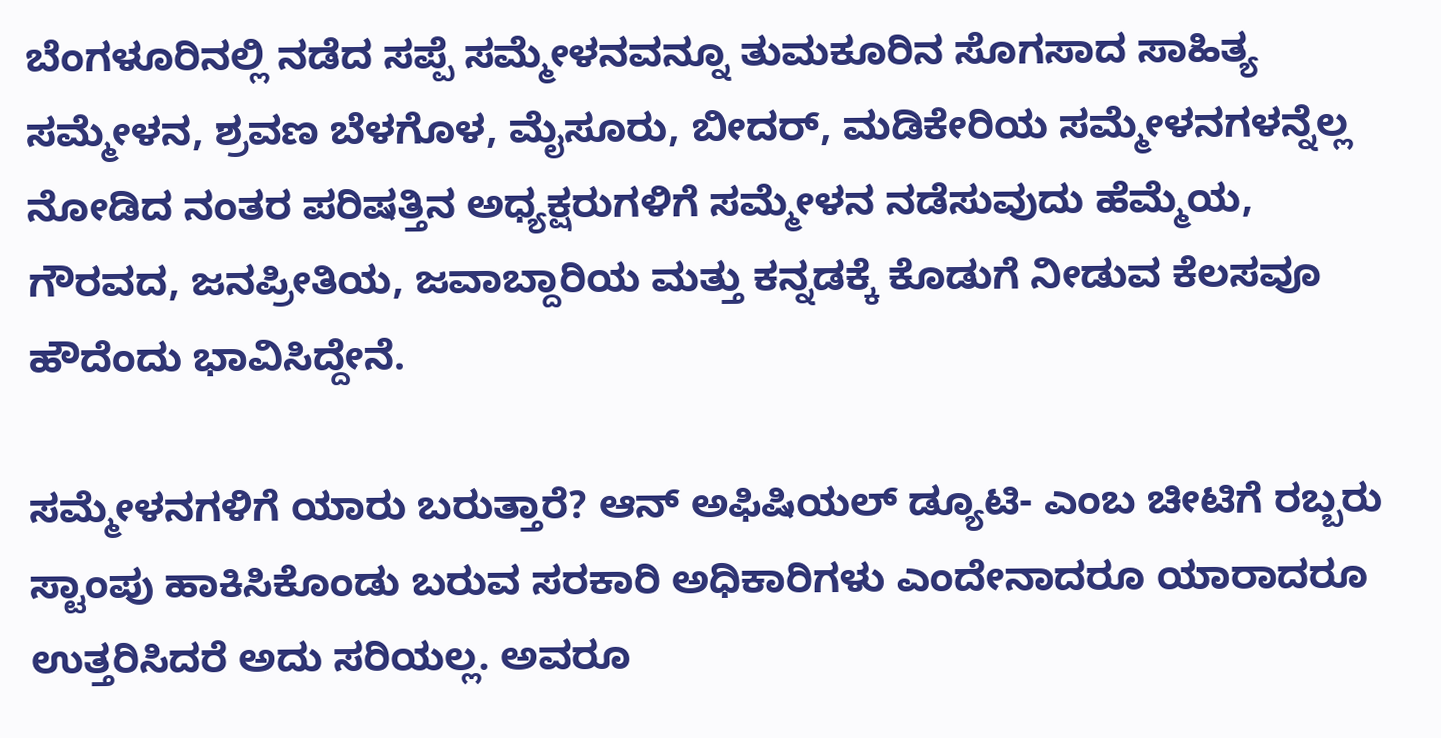ಬೆಂಗಳೂರಿನಲ್ಲಿ ನಡೆದ ಸಪ್ಪೆ ಸಮ್ಮೇಳನವನ್ನೂ ತುಮಕೂರಿನ ಸೊಗಸಾದ ಸಾಹಿತ್ಯ ಸಮ್ಮೇಳನ, ಶ್ರವಣ ಬೆಳಗೊಳ, ಮೈಸೂರು, ಬೀದರ್, ಮಡಿಕೇರಿಯ ಸಮ್ಮೇಳನಗಳನ್ನೆಲ್ಲ ನೋಡಿದ ನಂತರ ಪರಿಷತ್ತಿನ ಅಧ್ಯಕ್ಷರುಗಳಿಗೆ ಸಮ್ಮೇಳನ ನಡೆಸುವುದು ಹೆಮ್ಮೆಯ, ಗೌರವದ, ಜನಪ್ರೀತಿಯ, ಜವಾಬ್ದಾರಿಯ ಮತ್ತು ಕನ್ನಡಕ್ಕೆ ಕೊಡುಗೆ ನೀಡುವ ಕೆಲಸವೂ ಹೌದೆಂದು ಭಾವಿಸಿದ್ದೇನೆ.

ಸಮ್ಮೇಳನಗಳಿಗೆ ಯಾರು ಬರುತ್ತಾರೆ? ಆನ್ ಅಫಿಷಿಯಲ್ ಡ್ಯೂಟಿ- ಎಂಬ ಚೀಟಿಗೆ ರಬ್ಬರು ಸ್ಟಾಂಪು ಹಾಕಿಸಿಕೊಂಡು ಬರುವ ಸರಕಾರಿ ಅಧಿಕಾರಿಗಳು ಎಂದೇನಾದರೂ ಯಾರಾದರೂ ಉತ್ತರಿಸಿದರೆ ಅದು ಸರಿಯಲ್ಲ. ಅವರೂ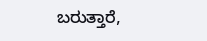ಬರುತ್ತಾರೆ,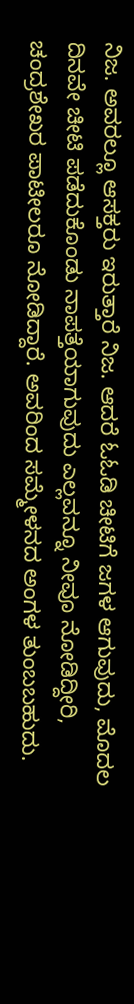ನಿಜ. ಅವರಲ್ಲೂ ಆಸಕ್ತರು ಇರುತ್ತಾರೆ ನಿಜ. ಆದರೆ ಓಓಡಿ ಚೀಟಿಗೆ ಜಗಳ ಆಗುವುದು, ಮೊದಲ ದಿನವೇ ಚೀಟಿ ಪಡೆದುಕೊಂಡು ನಾಪತ್ತೆಯಾಗುವುದು ಎಲ್ಲವನ್ನೂ ನೀವೂ ನೋಡಿದ್ದೀರಿ, ಚಂದ್ರಶೇಖರ ಪಾಟೀಲರೂ ನೋಡಿದ್ದಾರೆ. ಅವರಿಂದ ಸಮ್ಮೇಳನದ ಅಂಗಳ ತುಂಬಬಹುದು.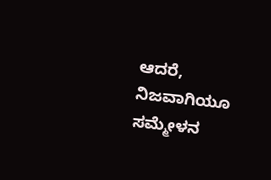ಆದರೆ, ನಿಜವಾಗಿಯೂ ಸಮ್ಮೇಳನ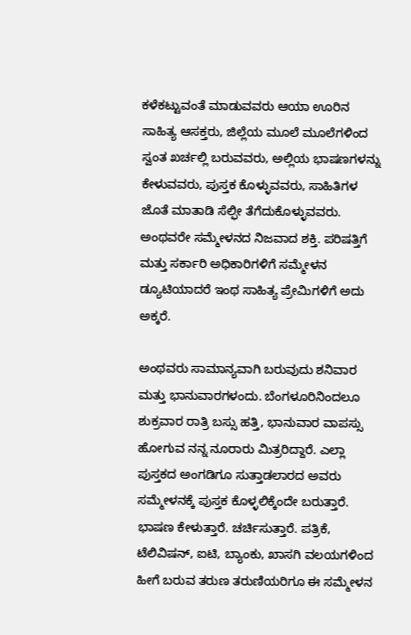ಕಳೆಕಟ್ಟುವಂತೆ ಮಾಡುವವರು ಆಯಾ ಊರಿನ ಸಾಹಿತ್ಯ ಆಸಕ್ತರು, ಜಿಲ್ಲೆಯ ಮೂಲೆ ಮೂಲೆಗಳಿಂದ ಸ್ವಂತ ಖರ್ಚಲ್ಲಿ ಬರುವವರು, ಅಲ್ಲಿಯ ಭಾಷಣಗಳನ್ನು ಕೇಳುವವರು, ಪುಸ್ತಕ ಕೊಳ್ಳುವವರು, ಸಾಹಿತಿಗಳ ಜೊತೆ ಮಾತಾಡಿ ಸೆಲ್ಫೀ ತೆಗೆದುಕೊಳ್ಳುವವರು. ಅಂಥವರೇ ಸಮ್ಮೇಳನದ ನಿಜವಾದ ಶಕ್ತಿ. ಪರಿಷತ್ತಿಗೆ ಮತ್ತು ಸರ್ಕಾರಿ ಅಧಿಕಾರಿಗಳಿಗೆ ಸಮ್ಮೇಳನ ಡ್ಯೂಟಿಯಾದರೆ ಇಂಥ ಸಾಹಿತ್ಯ ಪ್ರೇಮಿಗಳಿಗೆ ಅದು ಅಕ್ಕರೆ.

ಅಂಥವರು ಸಾಮಾನ್ಯವಾಗಿ ಬರುವುದು ಶನಿವಾರ ಮತ್ತು ಭಾನುವಾರಗಳಂದು. ಬೆಂಗಳೂರಿನಿಂದಲೂ ಶುಕ್ರವಾರ ರಾತ್ರಿ ಬಸ್ಸು ಹತ್ತಿ, ಭಾನುವಾರ ವಾಪಸ್ಸು ಹೋಗುವ ನನ್ನ ನೂರಾರು ಮಿತ್ರರಿದ್ದಾರೆ. ಎಲ್ಲಾ ಪುಸ್ತಕದ ಅಂಗಡಿಗೂ ಸುತ್ತಾಡಲಾರದ ಅವರು ಸಮ್ಮೇಳನಕ್ಕೆ ಪುಸ್ತಕ ಕೊಳ್ಳಲಿಕ್ಕೆಂದೇ ಬರುತ್ತಾರೆ. ಭಾಷಣ ಕೇಳುತ್ತಾರೆ. ಚರ್ಚಿಸುತ್ತಾರೆ. ಪತ್ರಿಕೆ, ಟೆಲಿವಿಷನ್, ಐಟಿ, ಬ್ಯಾಂಕು, ಖಾಸಗಿ ವಲಯಗಳಿಂದ ಹೀಗೆ ಬರುವ ತರುಣ ತರುಣಿಯರಿಗೂ ಈ ಸಮ್ಮೇಳನ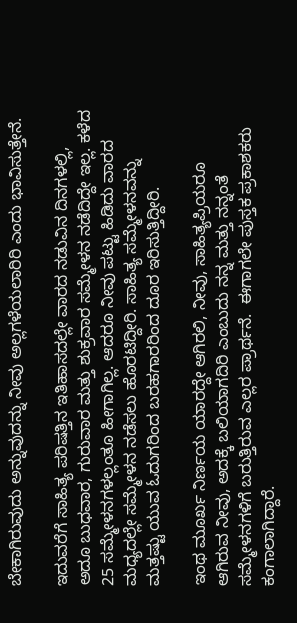ಬೇಕಾಗಿರುವುದು ಅನ್ನುವುದನ್ನು ನೀವು ಅಲ್ಲಗಳೆಯಲಾರಿರಿ ಎಂದು ಭಾವಿಸುತ್ತೇನೆ.

ಇದುವರೆಗೆ ಸಾಹಿತ್ಯ ಪರಿಷತ್ತಿನ ಇತಿಹಾಸದಲ್ಲೇ ವಾರದ ನಡುವಿನ ದಿನಗಳಲ್ಲಿ, ಅದೂ ಬುಧವಾರ, ಗುರುವಾರ ಮತ್ತು ಶುಕ್ರವಾರ ಸಮ್ಮೇಳನ ನಡೆದಿದ್ದೇ ಇಲ್ಲ. ಕಳೆದ 25 ಸಮ್ಮೇಳನಗಳಲ್ಲಂತೂ ಹೀಗಾಗಿಲ್ಲ. ಆದರೂ ನೀವು ಪಟ್ಟು ಹಿಡಿದು ವಾರದ ಮಧ್ಯದಲ್ಲೇ ಸಮ್ಮೇಳನ ನಡೆಸಲು ಹೊರಟಿದ್ದೀರಿ. ಸಾಹಿತ್ಯ ಸಮ್ಮೇಳನವನ್ನು ಮತ್ತಷ್ಟು ಯುವ ಓದುಗರಿಂದ ಬರಹಗಾರರಿಂದ ದೂರ ಇರಿಸುತ್ತಿದ್ದೀರಿ.

ಇಂಥ ಮೂರ್ಖ ನಿರ್ಣಯ ಯಾರದ್ದೇ ಆಗಿರಲಿ, ನೀವು, ಸಾಹಿತ್ಯಪ್ರಿಯರೂ ಆಗಿರುವ ನೀವು, ಅದಕ್ಕೆ ಬಲಿಯಾಗದಿರಿ ಎಂಬುದು ನನ್ನ ಮತ್ತು ನನ್ನಂತೆ ಸಮ್ಮೇಳನಗಳಿಗೆ ಬರುತ್ತಿರುವ ಎಲ್ಲರ ಪ್ರಾರ್ಥನೆ.  ಈಗಾಗಲೇ ಪುಸ್ತಕ ಪ್ರಕಾಶಕರು ಕಂಗಾಲಾಗಿದ್ದಾರೆ.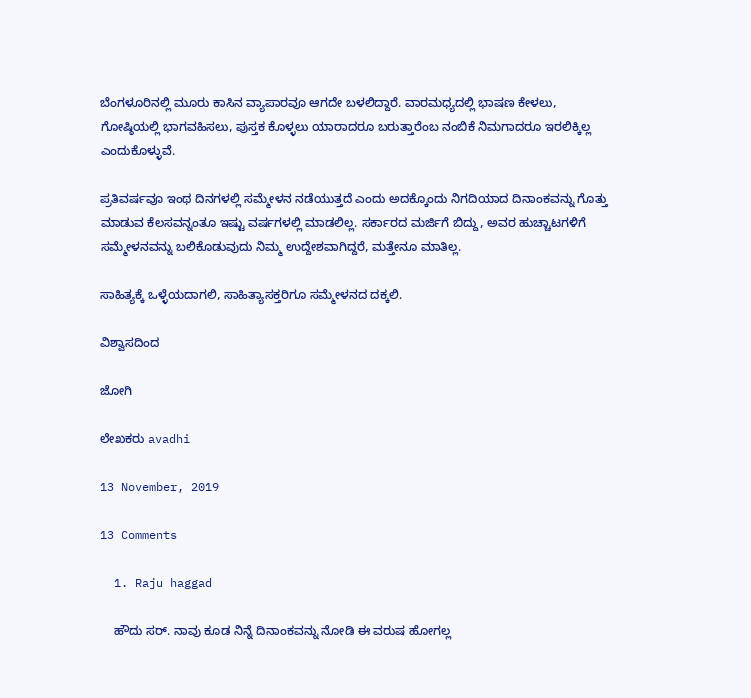ಬೆಂಗಳೂರಿನಲ್ಲಿ ಮೂರು ಕಾಸಿನ ವ್ಯಾಪಾರವೂ ಆಗದೇ ಬಳಲಿದ್ದಾರೆ. ವಾರಮಧ್ಯದಲ್ಲಿ ಭಾಷಣ ಕೇಳಲು, ಗೋಷ್ಠಿಯಲ್ಲಿ ಭಾಗವಹಿಸಲು, ಪುಸ್ತಕ ಕೊಳ್ಳಲು ಯಾರಾದರೂ ಬರುತ್ತಾರೆಂಬ ನಂಬಿಕೆ ನಿಮಗಾದರೂ ಇರಲಿಕ್ಕಿಲ್ಲ ಎಂದುಕೊಳ್ಳುವೆ.

ಪ್ರತಿವರ್ಷವೂ ಇಂಥ ದಿನಗಳಲ್ಲಿ ಸಮ್ಮೇಳನ ನಡೆಯುತ್ತದೆ ಎಂದು ಅದಕ್ಕೊಂದು ನಿಗದಿಯಾದ ದಿನಾಂಕವನ್ನು ಗೊತ್ತು ಮಾಡುವ ಕೆಲಸವನ್ನಂತೂ ಇಷ್ಟು ವರ್ಷಗಳಲ್ಲಿ ಮಾಡಲಿಲ್ಲ. ಸರ್ಕಾರದ ಮರ್ಜಿಗೆ ಬಿದ್ದು, ಅವರ ಹುಚ್ಚಾಟಗಳಿಗೆ ಸಮ್ಮೇಳನವನ್ನು ಬಲಿಕೊಡುವುದು ನಿಮ್ಮ ಉದ್ದೇಶವಾಗಿದ್ದರೆ, ಮತ್ತೇನೂ ಮಾತಿಲ್ಲ.

ಸಾಹಿತ್ಯಕ್ಕೆ ಒಳ್ಳೆಯದಾಗಲಿ, ಸಾಹಿತ್ಯಾಸಕ್ತರಿಗೂ ಸಮ್ಮೇಳನದ ದಕ್ಕಲಿ.

ವಿಶ್ವಾಸದಿಂದ

ಜೋಗಿ

ಲೇಖಕರು avadhi

13 November, 2019

13 Comments

  1. Raju haggad

    ಹೌದು ಸರ್. ನಾವು ಕೂಡ ನಿನ್ನೆ ದಿನಾಂಕವನ್ನು ನೋಡಿ ಈ ವರುಷ ಹೋಗಲ್ಲ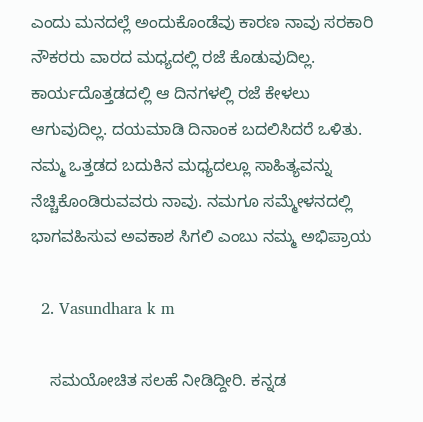ಎಂದು ಮನದಲ್ಲೆ ಅಂದುಕೊಂಡೆವು ಕಾರಣ ನಾವು ಸರಕಾರಿ ನೌಕರರು ವಾರದ ಮಧ್ಯದಲ್ಲಿ ರಜೆ ಕೊಡುವುದಿಲ್ಲ. ಕಾರ್ಯದೊತ್ತಡದಲ್ಲಿ ಆ ದಿನಗಳಲ್ಲಿ ರಜೆ ಕೇಳಲು ಆಗುವುದಿಲ್ಲ. ದಯಮಾಡಿ ದಿನಾಂಕ ಬದಲಿಸಿದರೆ ಒಳಿತು. ನಮ್ಮ ಒತ್ತಡದ ಬದುಕಿನ ಮಧ್ಯದಲ್ಲೂ ಸಾಹಿತ್ಯವನ್ನು ನೆಚ್ಚಿಕೊಂಡಿರುವವರು ನಾವು. ನಮಗೂ ಸಮ್ಮೇಳನದಲ್ಲಿ ಭಾಗವಹಿಸುವ ಅವಕಾಶ ಸಿಗಲಿ ಎಂಬು ನಮ್ಮ ಅಭಿಪ್ರಾಯ

  2. Vasundhara k m

    ಸಮಯೋಚಿತ ಸಲಹೆ ನೀಡಿದ್ದೀರಿ. ಕನ್ನಡ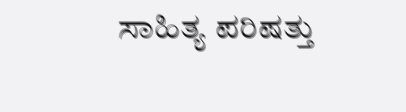ಸಾಹಿತ್ಯ ಪರಿಷತ್ತು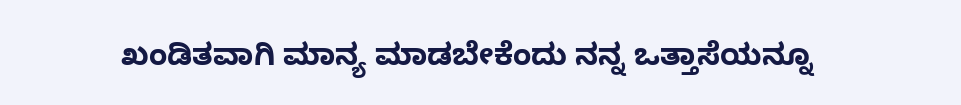ಖಂಡಿತವಾಗಿ ಮಾನ್ಯ ಮಾಡಬೇಕೆಂದು ನನ್ನ ಒತ್ತಾಸೆಯನ್ನೂ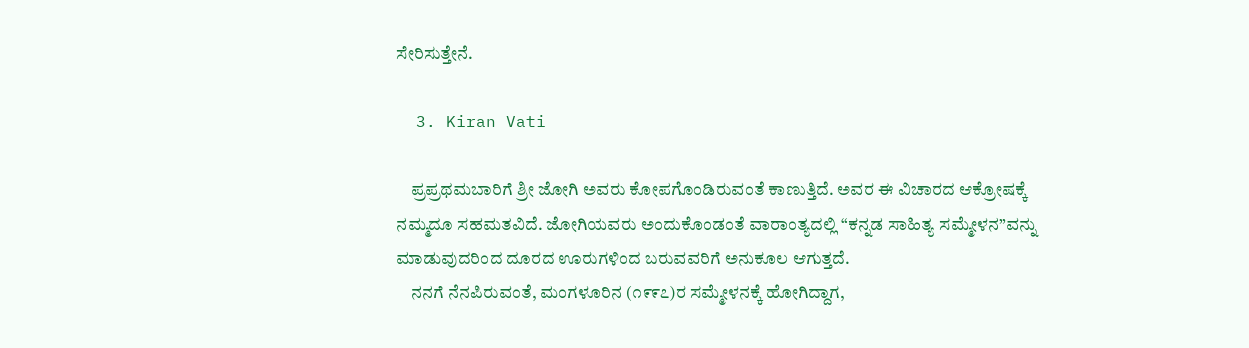ಸೇರಿಸುತ್ತೇನೆ.

  3. Kiran Vati

    ಪ್ರಪ್ರಥಮಬಾರಿಗೆ ಶ್ರೀ ಜೋಗಿ ಅವರು ಕೋಪಗೊಂಡಿರುವಂತೆ ಕಾಣುತ್ತಿದೆ. ಅವರ ಈ ವಿಚಾರದ ಆಕ್ರೋಷಕ್ಕೆ ನಮ್ಮದೂ ಸಹಮತವಿದೆ. ಜೋಗಿಯವರು ಅಂದುಕೊಂಡಂತೆ ವಾರಾಂತ್ಯದಲ್ಲಿ “ಕನ್ನಡ ಸಾಹಿತ್ಯ ಸಮ್ಮೇಳನ”ವನ್ನು ಮಾಡುವುದರಿಂದ ದೂರದ ಊರುಗಳಿಂದ ಬರುವವರಿಗೆ ಅನುಕೂಲ ಆಗುತ್ತದೆ.
    ನನಗೆ ನೆನಪಿರುವಂತೆ, ಮಂಗಳೂರಿನ (೧೯೯೭)ರ ಸಮ್ಮೇಳನಕ್ಕೆ ಹೋಗಿದ್ದಾಗ,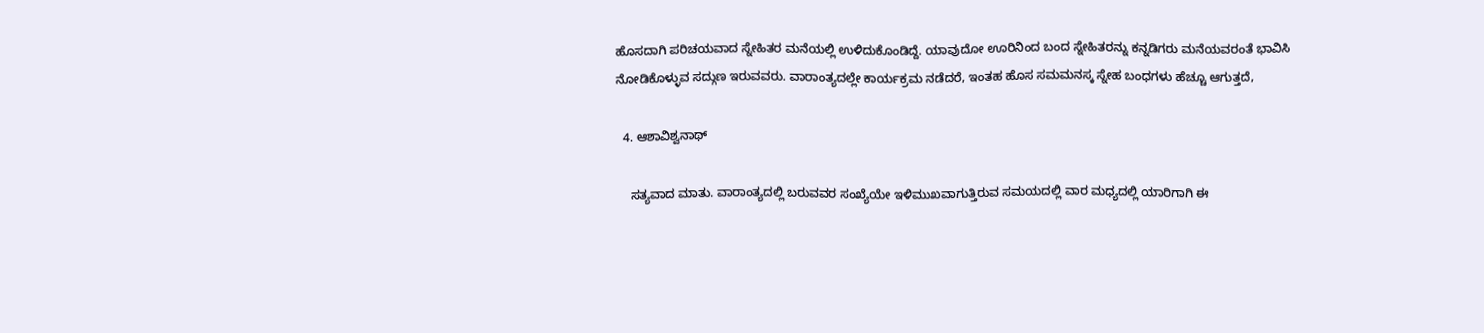ಹೊಸದಾಗಿ ಪರಿಚಯವಾದ ಸ್ನೇಹಿತರ ಮನೆಯಲ್ಲಿ ಉಳಿದುಕೊಂಡಿದ್ದೆ. ಯಾವುದೋ ಊರಿನಿಂದ ಬಂದ ಸ್ನೇಹಿತರನ್ನು ಕನ್ನಡಿಗರು ಮನೆಯವರಂತೆ ಭಾವಿಸಿ ನೋಡಿಕೊಳ್ಳುವ ಸದ್ಗುಣ ಇರುವವರು. ವಾರಾಂತ್ಯದಲ್ಲೇ ಕಾರ್ಯಕ್ರಮ ನಡೆದರೆ, ಇಂತಹ ಹೊಸ ಸಮಮನಸ್ಕ ಸ್ನೇಹ ಬಂಧಗಳು ಹೆಚ್ಚೂ ಆಗುತ್ತದೆ,

  4. ಆಶಾವಿಶ್ವನಾಥ್

    ಸತ್ಯವಾದ ಮಾತು. ವಾರಾಂತ್ಯದಲ್ಲಿ ಬರುವವರ ಸಂಖ್ಯೆಯೇ ಇಳಿಮುಖವಾಗುತ್ತಿರುವ ಸಮಯದಲ್ಲಿ ವಾರ ಮಧ್ಯದಲ್ಲಿ ಯಾರಿಗಾಗಿ ಈ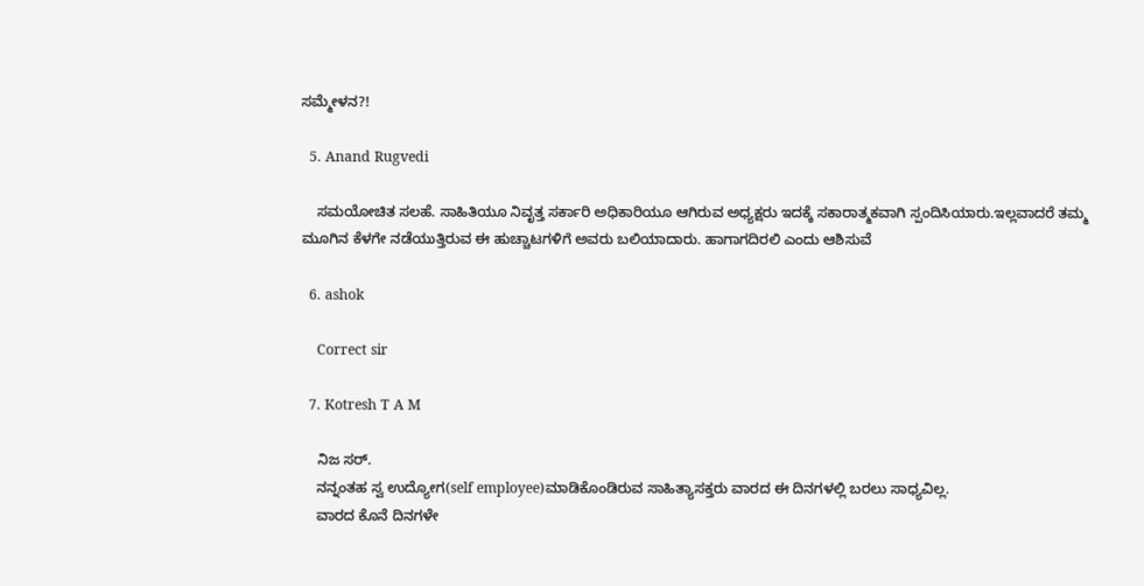ಸಮ್ಮೇಳನ?!

  5. Anand Rugvedi

    ಸಮಯೋಚಿತ ಸಲಹೆ. ಸಾಹಿತಿಯೂ ನಿವೃತ್ತ ಸರ್ಕಾರಿ ಅಧಿಕಾರಿಯೂ ಆಗಿರುವ ಅಧ್ಯಕ್ಷರು ಇದಕ್ಕೆ ಸಕಾರಾತ್ಮಕವಾಗಿ ಸ್ಪಂದಿಸಿಯಾರು.ಇಲ್ಲವಾದರೆ ತಮ್ಮ ಮೂಗಿನ ಕೆಳಗೇ ನಡೆಯುತ್ತಿರುವ ಈ ಹುಚ್ಚಾಟಗಳಿಗೆ ಅವರು ಬಲಿಯಾದಾರು. ಹಾಗಾಗದಿರಲಿ ಎಂದು ಆಶಿಸುವೆ

  6. ashok

    Correct sir

  7. Kotresh T A M

    ನಿಜ ಸರ್.
    ನನ್ನಂತಹ ಸ್ವ ಉದ್ಯೋಗ(self employee)ಮಾಡಿಕೊಂಡಿರುವ ಸಾಹಿತ್ಯಾಸಕ್ತರು ವಾರದ ಈ ದಿನಗಳಲ್ಲಿ ಬರಲು ಸಾಧ್ಯವಿಲ್ಲ.
    ವಾರದ ಕೊನೆ ದಿನಗಳೇ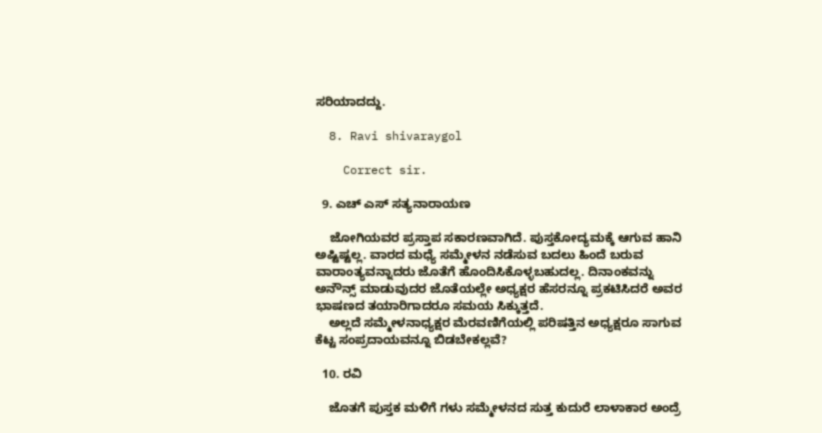ಸರಿಯಾದದ್ದು.

  8. Ravi shivaraygol

    Correct sir.

  9. ಎಚ್ ಎಸ್ ಸತ್ಯನಾರಾಯಣ

    ಜೋಗಿಯವರ ಪ್ರಸ್ತಾಪ ಸಕಾರಣವಾಗಿದೆ. ಪುಸ್ತಕೋದ್ಯಮಕ್ಕೆ ಆಗುವ ಹಾನಿ ಅಷ್ಟಿಷ್ಟಲ್ಲ. ವಾರದ ಮಧ್ಯೆ ಸಮ್ಮೇಳನ ನಡೆಸುವ ಬದಲು ಹಿಂದೆ ಬರುವ ವಾರಾಂತ್ಯವನ್ನಾದರು ಜೊತೆಗೆ ಹೊಂದಿಸಿಕೊಳ್ಳಬಹುದಲ್ಲ. ದಿನಾಂಕವನ್ನು ಅನೌನ್ಸ್ ಮಾಡುವುದರ ಜೊತೆಯಲ್ಲೇ ಅಧ್ಯಕ್ಷರ ಹೆಸರನ್ನೂ ಪ್ರಕಟಿಸಿದರೆ ಅವರ ಭಾಷಣದ ತಯಾರಿಗಾದರೂ ಸಮಯ ಸಿಕ್ಕುತ್ತದೆ.
    ಅಲ್ಲದೆ ಸಮ್ಮೇಳನಾಧ್ಯಕ್ಷರ ಮೆರವಣಿಗೆಯಲ್ಲಿ ಪರಿಷತ್ತಿನ ಅಧ್ಯಕ್ಷರೂ ಸಾಗುವ ಕೆಟ್ಟ ಸಂಪ್ರದಾಯವನ್ನೂ ಬಿಡಬೇಕಲ್ಲವೆ?

  10. ರವಿ

    ಜೊತಗೆ ಪುಸ್ತಕ ಮಳಿಗೆ ಗಳು ಸಮ್ಮೇಳನದ ಸುತ್ತ ಕುದುರೆ ಲಾಳಾಕಾರ ಅಂದ್ರೆ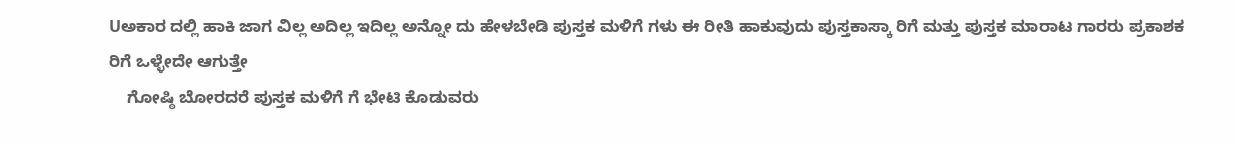Uಅಕಾರ ದಲ್ಲಿ ಹಾಕಿ ಜಾಗ ವಿಲ್ಲ ಅದಿಲ್ಲ ಇದಿಲ್ಲ ಅನ್ನೋ ದು ಹೇಳಬೇಡಿ ಪುಸ್ತಕ ಮಳಿಗೆ ಗಳು ಈ ರೀತಿ ಹಾಕುವುದು ಪುಸ್ತಕಾಸ್ಕಾ ರಿಗೆ ಮತ್ತು ಪುಸ್ತಕ ಮಾರಾಟ ಗಾರರು ಪ್ರಕಾಶಕ ರಿಗೆ ಒಳ್ಳೇದೇ ಆಗುತ್ತೇ
    ಗೋಷ್ಠಿ ಬೋರದರೆ ಪುಸ್ತಕ ಮಳಿಗೆ ಗೆ ಭೇಟಿ ಕೊಡುವರು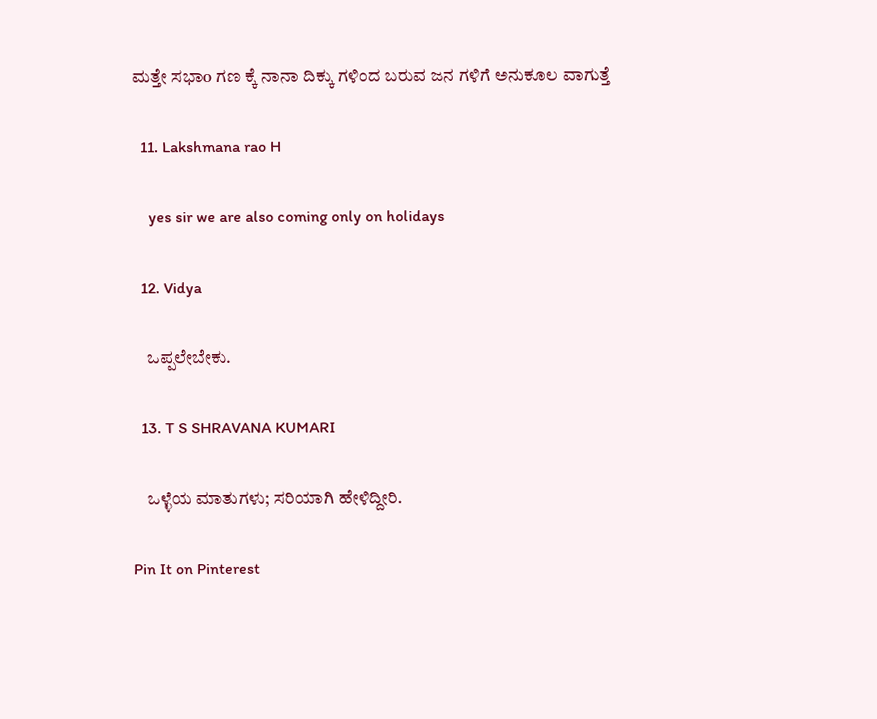ಮತ್ತೇ ಸಭಾo ಗಣ ಕ್ಕೆ ನಾನಾ ದಿಕ್ಕು ಗಳಿಂದ ಬರುವ ಜನ ಗಳಿಗೆ ಅನುಕೂಲ ವಾಗುತ್ತೆ

  11. Lakshmana rao H

    yes sir we are also coming only on holidays

  12. Vidya

    ಒಪ್ಪಲೇಬೇಕು.

  13. T S SHRAVANA KUMARI

    ಒಳ್ಳೆಯ ಮಾತುಗಳು; ಸರಿಯಾಗಿ ಹೇಳಿದ್ದೀರಿ.

Pin It on Pinterest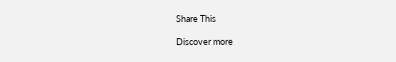Share This

Discover more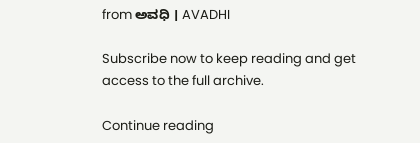from ಅವಧಿ । AVADHI

Subscribe now to keep reading and get access to the full archive.

Continue reading